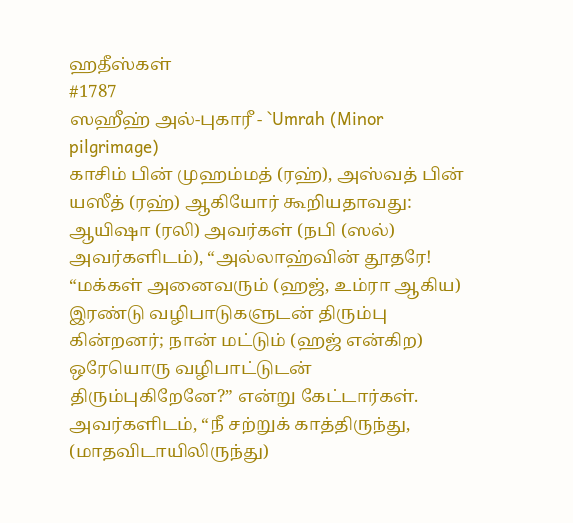ஹதீஸ்கள்
#1787
ஸஹீஹ் அல்-புகாரீ - `Umrah (Minor pilgrimage)
காசிம் பின் முஹம்மத் (ரஹ்), அஸ்வத் பின் யஸீத் (ரஹ்) ஆகியோர் கூறியதாவது: ஆயிஷா (ரலி) அவர்கள் (நபி (ஸல்) அவர்களிடம்), “அல்லாஹ்வின் தூதரே! “மக்கள் அனைவரும் (ஹஜ், உம்ரா ஆகிய) இரண்டு வழிபாடுகளுடன் திரும்பு கின்றனர்; நான் மட்டும் (ஹஜ் என்கிற) ஒரேயொரு வழிபாட்டுடன் திரும்புகிறேனே?” என்று கேட்டார்கள். அவர்களிடம், “நீ சற்றுக் காத்திருந்து, (மாதவிடாயிலிருந்து)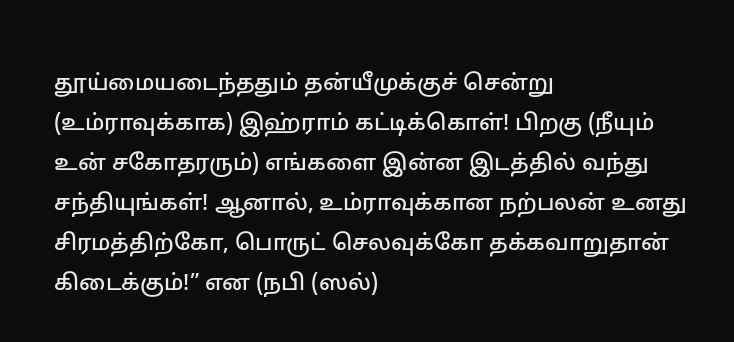தூய்மையடைந்ததும் தன்யீமுக்குச் சென்று (உம்ராவுக்காக) இஹ்ராம் கட்டிக்கொள்! பிறகு (நீயும் உன் சகோதரரும்) எங்களை இன்ன இடத்தில் வந்து சந்தியுங்கள்! ஆனால், உம்ராவுக்கான நற்பலன் உனது சிரமத்திற்கோ, பொருட் செலவுக்கோ தக்கவாறுதான் கிடைக்கும்!” என (நபி (ஸல்)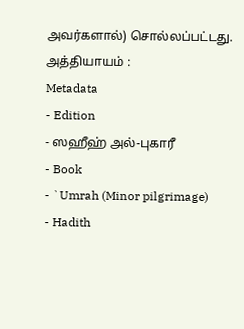அவர்களால்) சொல்லப்பட்டது. அத்தியாயம் :
Metadata
- Edition
- ஸஹீஹ் அல்-புகாரீ
- Book
- `Umrah (Minor pilgrimage)
- Hadith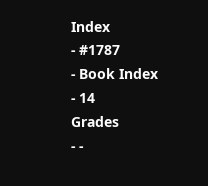Index
- #1787
- Book Index
- 14
Grades
- -